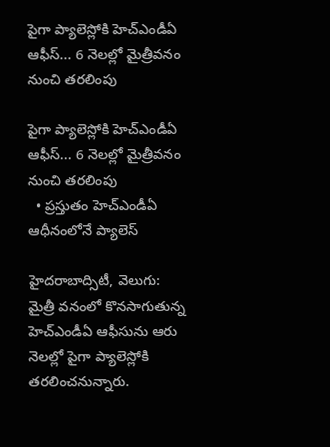పైగా ప్యాలెస్లోకి హెచ్ఎండీఏ ఆఫీస్... 6 నెలల్లో మైత్రీవనం నుంచి తరలింపు

పైగా ప్యాలెస్లోకి హెచ్ఎండీఏ ఆఫీస్... 6 నెలల్లో మైత్రీవనం నుంచి తరలింపు
  • ప్రస్తుతం హెచ్ఎండీఏ ఆధీనంలోనే ప్యాలెస్

హైదరాబాద్సిటీ, వెలుగు: మైత్రీ వనంలో కొనసాగుతున్న హెచ్ఎండీఏ ఆఫీసును ఆరు నెలల్లో పైగా ప్యాలెస్లోకి తరలించనున్నారు.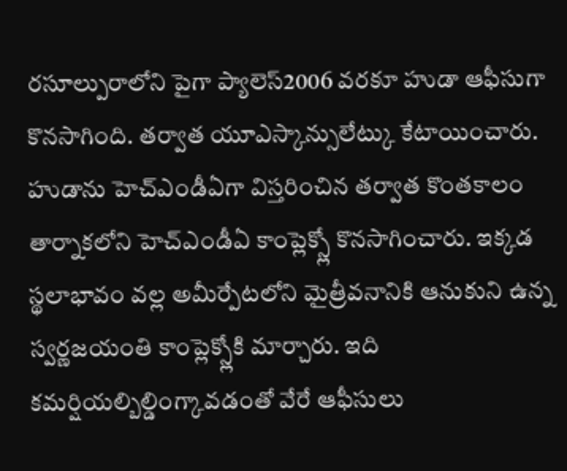రసూల్పురాలోని పైగా ప్యాలెస్2006 వరకూ హుడా ఆఫీసుగా కొనసాగింది. తర్వాత యూఎస్కాన్సులేట్కు కేటాయించారు. హుడాను హెచ్ఎండీఏగా విస్తరించిన తర్వాత కొంతకాలం తార్నాకలోని హెచ్ఎండీఏ కాంప్లెక్స్లో కొనసాగించారు. ఇక్కడ స్థలాభావం వల్ల అమీర్పేటలోని మైత్రీవనానికి ఆనుకుని ఉన్న స్వర్ణజయంతి కాంప్లెక్స్లోకి మార్చారు. ఇది కమర్షియల్బిల్డింగ్కావడంతో వేరే ఆఫీసులు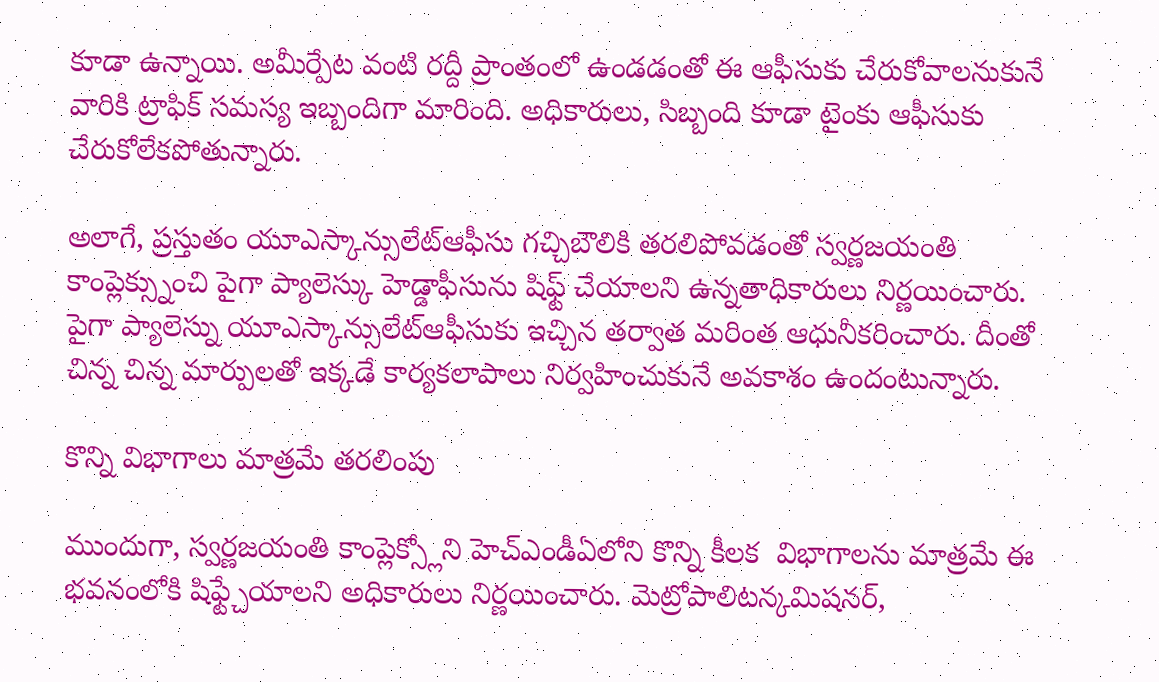కూడా ఉన్నాయి. అమీర్పేట వంటి రద్దీ ప్రాంతంలో ఉండడంతో ఈ ఆఫీసుకు చేరుకోవాలనుకునే వారికి ట్రాఫిక్ సమస్య ఇబ్బందిగా మారింది. అధికారులు, సిబ్బంది కూడా టైంకు ఆఫీసుకు చేరుకోలేకపోతున్నారు.

అలాగే, ప్రస్తుతం యూఎస్కాన్సులేట్ఆఫీసు గచ్చిబౌలికి తరలిపోవడంతో స్వర్ణజయంతి కాంప్లెక్స్నుంచి పైగా ప్యాలెస్కు హెడ్డాఫీసును షిఫ్ట్ చేయాలని ఉన్నతాధికారులు నిర్ణయించారు. పైగా ప్యాలెస్ను యూఎస్కాన్సులేట్ఆఫీసుకు ఇచ్చిన తర్వాత మరింత ఆధునీకరించారు. దీంతో చిన్న చిన్న మార్పులతో ఇక్కడే కార్యకలాపాలు నిర్వహించుకునే అవకాశం ఉందంటున్నారు.

కొన్ని విభాగాలు మాత్రమే తరలింపు

ముందుగా, స్వర్ణజయంతి కాంప్లెక్స్లోని హెచ్ఎండీఏలోని కొన్ని కీలక  విభాగాలను మాత్రమే ఈ భవనంలోకి షిఫ్ట్చేయాలని అధికారులు నిర్ణయించారు. మెట్రోపాలిటన్కమిషనర్,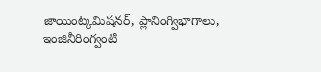జాయింట్కమిషనర్, ప్లానింగ్విభాగాలు, ఇంజినీరింగ్వంటి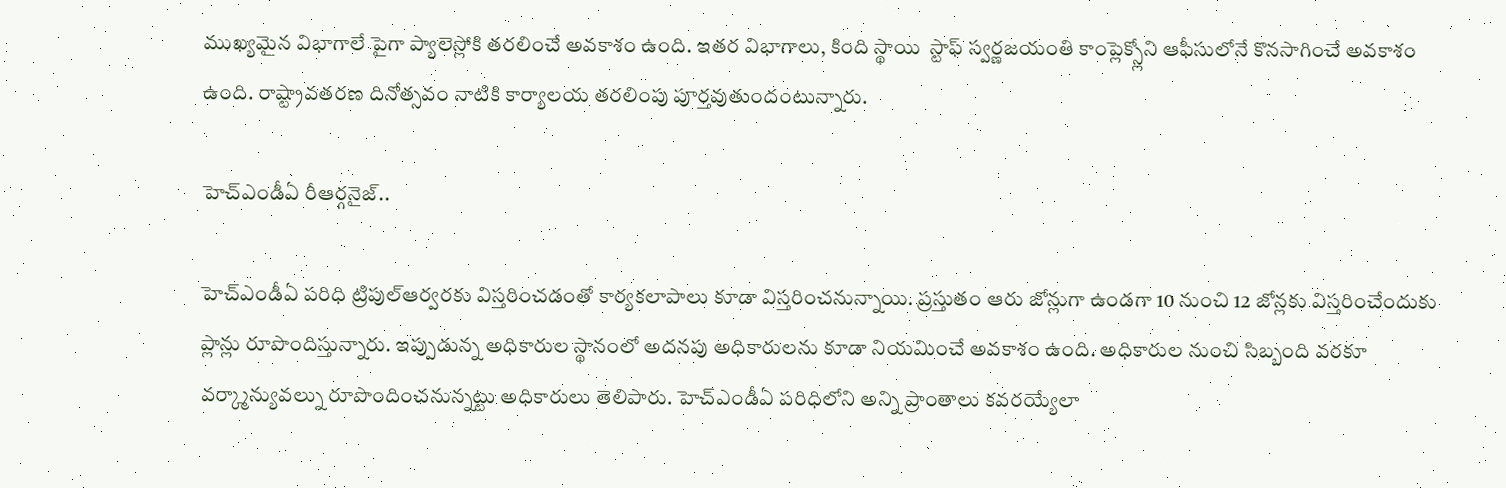ముఖ్యమైన విభాగాలే పైగా ప్యాలెస్లోకి తరలించే అవకాశం ఉంది. ఇతర విభాగాలు, కింది స్థాయి  స్టాఫ్ స్వర్ణజయంతి కాంప్లెక్స్లోని ఆఫీసులోనే కొనసాగించే అవకాశం ఉంది. రాష్ట్రావతరణ దినోత్సవం నాటికి కార్యాలయ తరలింపు పూర్తవుతుందంటున్నారు.

హెచ్ఎండీఏ రీఆర్గనైజ్..

హెచ్ఎండీఏ పరిధి ట్రిపుల్ఆర్వరకు విస్తరించడంతో కార్యకలాపాలు కూడా విస్తరించనున్నాయి. ప్రస్తుతం ఆరు జోన్లుగా ఉండగా 10 నుంచి 12 జోన్లకు విస్తరించేందుకు ప్లాన్లు రూపొందిస్తున్నారు. ఇప్పుడున్న అధికారుల స్థానంలో అదనపు అధికారులను కూడా నియమించే అవకాశం ఉంది. అధికారుల నుంచి సిబ్బంది వరకూ వర్క్మాన్యువల్ను రూపొందించనున్నట్టు అధికారులు తెలిపారు. హెచ్ఎండీఏ పరిధిలోని అన్ని ప్రాంతాలు కవరయ్యేలా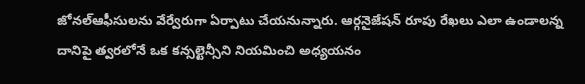జోనల్ఆఫీసులను వేర్వేరుగా ఏర్పాటు చేయనున్నారు. ఆర్గనైజేషన్ రూపు రేఖలు ఎలా ఉండాలన్న దానిపై త్వరలోనే ఒక కన్సల్టెన్సీని నియమించి అధ్యయనం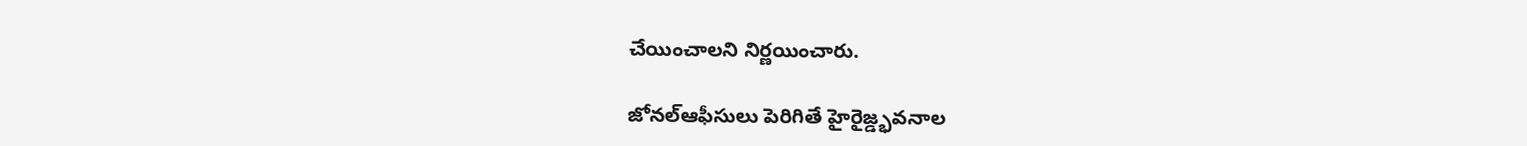చేయించాలని నిర్ణయించారు.

జోనల్ఆఫీసులు పెరిగితే హైరైజ్డ్భవనాల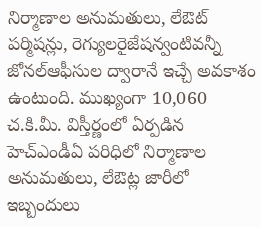నిర్మాణాల అనుమతులు, లేఔట్ పర్మిషన్లు, రెగ్యులరైజేషన్వంటివన్నీ జోనల్ఆఫీసుల ద్వారానే ఇచ్చే అవకాశం ఉంటుంది. ముఖ్యంగా 10,060 చ.కి.మీ. విస్తీర్ణంలో ఏర్పడిన హెచ్ఎండీఏ పరిధిలో నిర్మాణాల అనుమతులు, లేఔట్ల జారీలో ఇబ్బందులు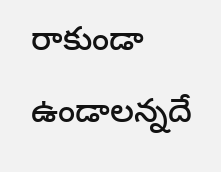రాకుండా ఉండాలన్నదే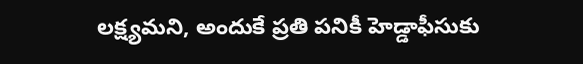లక్ష్యమని, అందుకే ప్రతి పనికీ హెడ్డాఫీసుకు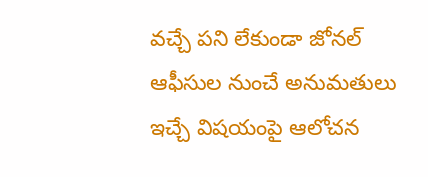వచ్చే పని లేకుండా జోనల్ ఆఫీసుల నుంచే అనుమతులు ఇచ్చే విషయంపై ఆలోచన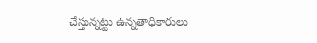చేస్తున్నట్టు ఉన్నతాధికారులు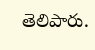తెలిపారు.